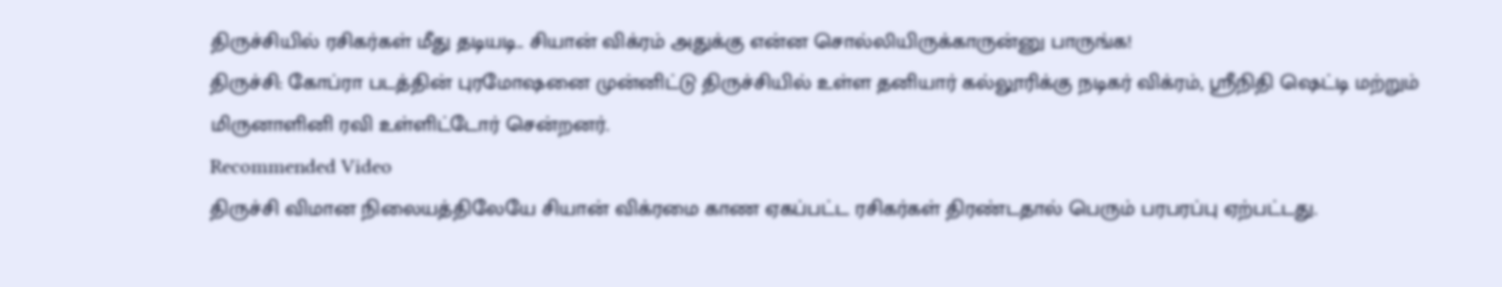திருச்சியில் ரசிகர்கள் மீது தடியடி.. சியான் விக்ரம் அதுக்கு என்ன சொல்லியிருக்காருன்னு பாருங்க!
திருச்சி: கோப்ரா படத்தின் புரமோஷனை முன்னிட்டு திருச்சியில் உள்ள தனியார் கல்லூரிக்கு நடிகர் விக்ரம், ஸ்ரீநிதி ஷெட்டி மற்றும் மிருனாளினி ரவி உள்ளிட்டோர் சென்றனர்.
Recommended Video
திருச்சி விமான நிலையத்திலேயே சியான் விக்ரமை காண ஏகப்பட்ட ரசிகர்கள் திரண்டதால் பெரும் பரபரப்பு ஏற்பட்டது.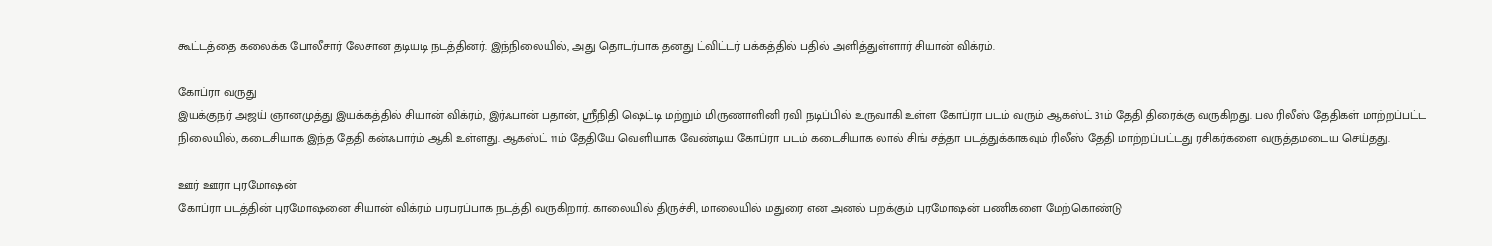கூட்டத்தை கலைக்க போலீசார் லேசான தடியடி நடத்தினர். இந்நிலையில், அது தொடர்பாக தனது ட்விட்டர் பக்கத்தில் பதில் அளித்துள்ளார் சியான் விக்ரம்.

கோப்ரா வருது
இயக்குநர் அஜய் ஞானமுத்து இயக்கத்தில் சியான் விக்ரம், இர்ஃபான் பதான், ஸ்ரீநிதி ஷெட்டி மற்றும் மிருணாளினி ரவி நடிப்பில் உருவாகி உள்ள கோப்ரா படம் வரும் ஆகஸ்ட் 31ம் தேதி திரைக்கு வருகிறது. பல ரிலீஸ் தேதிகள் மாற்றப்பட்ட நிலையில், கடைசியாக இந்த தேதி கன்ஃபார்ம் ஆகி உள்ளது. ஆகஸ்ட் 11ம் தேதியே வெளியாக வேண்டிய கோப்ரா படம் கடைசியாக லால் சிங் சத்தா படத்துக்காகவும் ரிலீஸ் தேதி மாற்றப்பட்டது ரசிகர்களை வருத்தமடைய செய்தது.

ஊர் ஊரா புரமோஷன்
கோப்ரா படத்தின் புரமோஷனை சியான் விக்ரம் பரபரப்பாக நடத்தி வருகிறார். காலையில் திருச்சி, மாலையில் மதுரை என அனல் பறக்கும் புரமோஷன் பணிகளை மேற்கொண்டு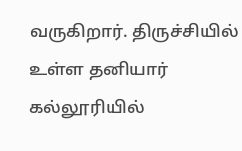வருகிறார். திருச்சியில் உள்ள தனியார் கல்லூரியில்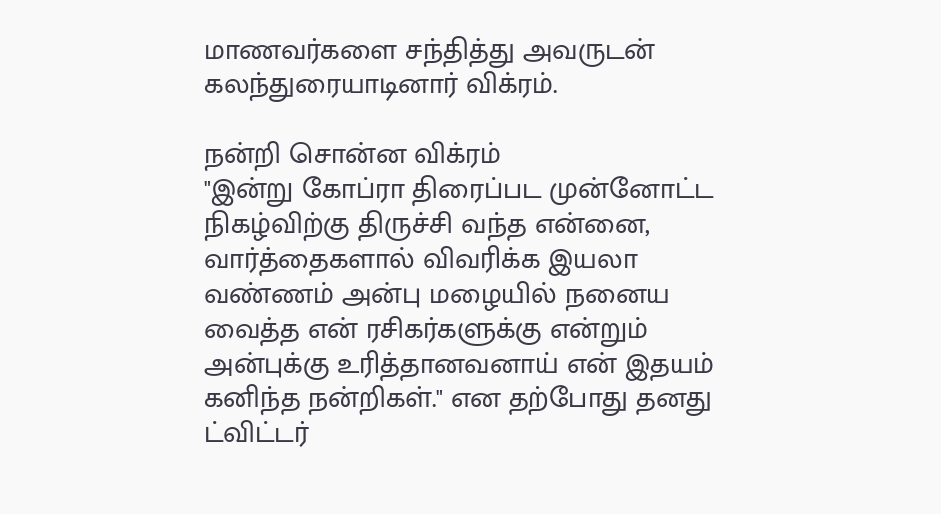மாணவர்களை சந்தித்து அவருடன் கலந்துரையாடினார் விக்ரம்.

நன்றி சொன்ன விக்ரம்
"இன்று கோப்ரா திரைப்பட முன்னோட்ட நிகழ்விற்கு திருச்சி வந்த என்னை, வார்த்தைகளால் விவரிக்க இயலா வண்ணம் அன்பு மழையில் நனைய வைத்த என் ரசிகர்களுக்கு என்றும் அன்புக்கு உரித்தானவனாய் என் இதயம் கனிந்த நன்றிகள்." என தற்போது தனது ட்விட்டர்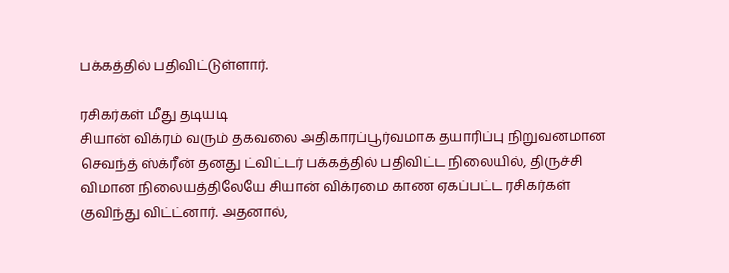பக்கத்தில் பதிவிட்டுள்ளார்.

ரசிகர்கள் மீது தடியடி
சியான் விக்ரம் வரும் தகவலை அதிகாரப்பூர்வமாக தயாரிப்பு நிறுவனமான செவந்த் ஸ்க்ரீன் தனது ட்விட்டர் பக்கத்தில் பதிவிட்ட நிலையில், திருச்சி விமான நிலையத்திலேயே சியான் விக்ரமை காண ஏகப்பட்ட ரசிகர்கள் குவிந்து விட்ட்னார். அதனால்,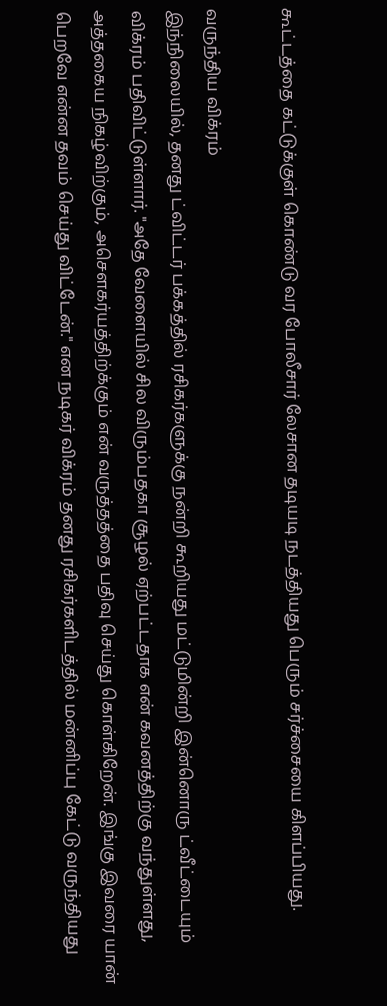கூட்டத்தை கட்டுக்குள் கொண்டு வர போலீசார் லேசான தடியடி நடத்தியது பெரும் சர்ச்சையை கிளப்பியது.

வருந்திய விக்ரம்
இந்நிலையில், தனது ட்விட்டர் பக்கத்தில் ரசிகர்களுக்கு நன்றி கூறியது மட்டுமின்றி இன்னொரு ட்வீட்டையும் விக்ரம் பதிவிட்டுள்ளார். "அதே வேளையில் சில விரும்பதகா சூழல் ஏற்பட்டதாக என் கவனத்திற்கு வந்துள்ளது, அத்தகைய நிகழ்விற்கும், அசௌகர்யத்திற்க்கும் என் வருத்தத்தை பதிவு செய்து கொள்கிறேன். இங்கு இவரை யான் பெறவே என்ன தவம் செய்து விட்டேன்." என நடிகர் விக்ரம் தனது ரசிகர்களிடத்தில் மன்னிப்பு கேட்டு வருந்தியது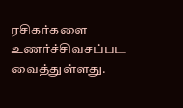ரசிகர்களை உணர்ச்சிவசப்பட வைத்துள்ளது.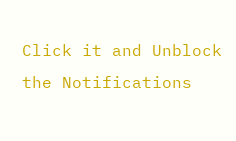Click it and Unblock the Notifications